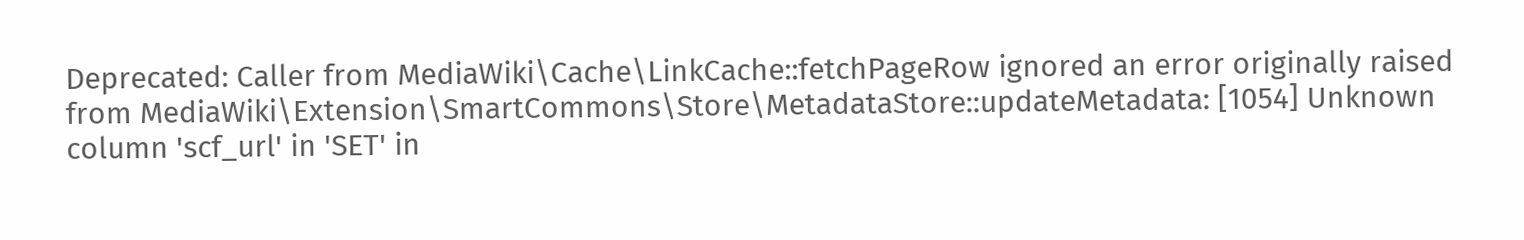Deprecated: Caller from MediaWiki\Cache\LinkCache::fetchPageRow ignored an error originally raised from MediaWiki\Extension\SmartCommons\Store\MetadataStore::updateMetadata: [1054] Unknown column 'scf_url' in 'SET' in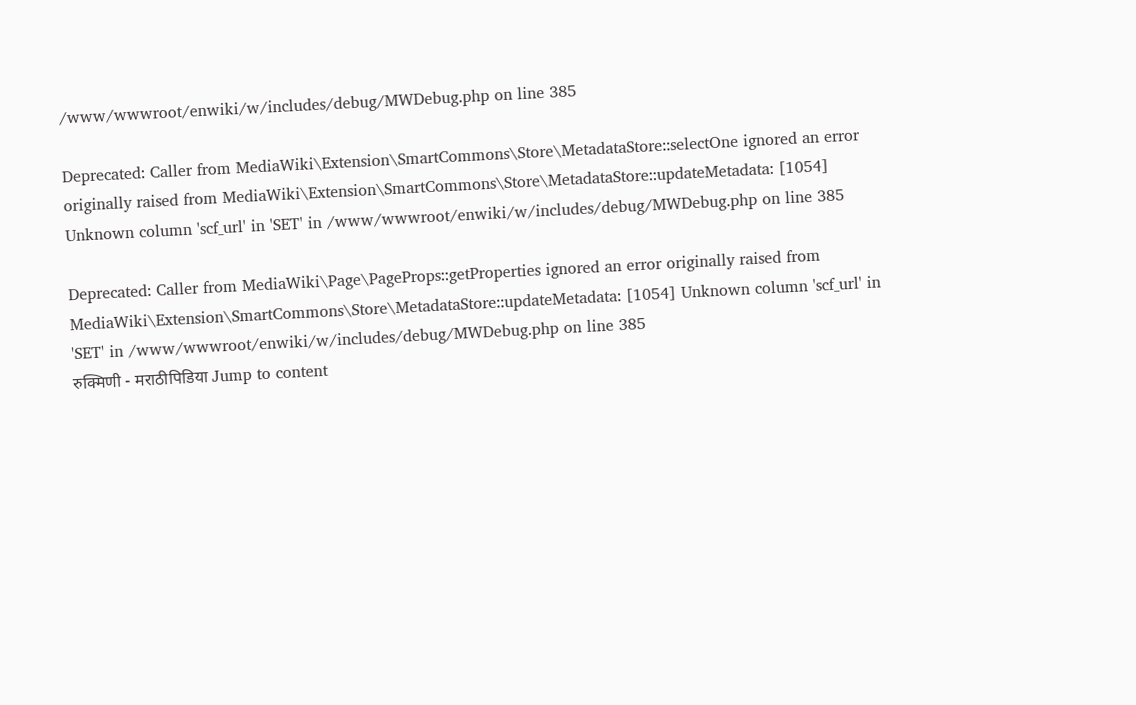/www/wwwroot/enwiki/w/includes/debug/MWDebug.php on line 385

Deprecated: Caller from MediaWiki\Extension\SmartCommons\Store\MetadataStore::selectOne ignored an error originally raised from MediaWiki\Extension\SmartCommons\Store\MetadataStore::updateMetadata: [1054] Unknown column 'scf_url' in 'SET' in /www/wwwroot/enwiki/w/includes/debug/MWDebug.php on line 385

Deprecated: Caller from MediaWiki\Page\PageProps::getProperties ignored an error originally raised from MediaWiki\Extension\SmartCommons\Store\MetadataStore::updateMetadata: [1054] Unknown column 'scf_url' in 'SET' in /www/wwwroot/enwiki/w/includes/debug/MWDebug.php on line 385
रुक्मिणी - मराठीपिडिया Jump to content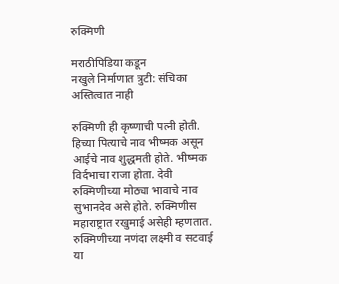रुक्मिणी

मराठीपिडिया कडून
नखुले निर्माणात त्रुटी: संचिका अस्तित्वात नाही

रुक्मिणी ही कृष्णाची पत्नी होती. हिच्या पित्याचे नाव भीष्मक असून आईचे नाव शुद्धमती होते. भीष्मक विर्दभाचा राजा होता. देवी रुक्मिणीच्या मोठ्या भावाचे नाव सुभानदेव असे होते. रुक्मिणीस महाराष्ट्रात रखुमाई असेही म्हणतात. रुक्मिणीच्या नणंदा लक्ष्मी व सटवाई या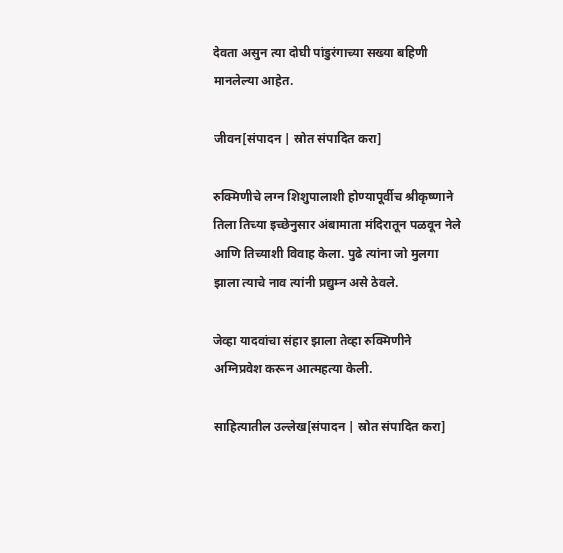देवता असुन त्या दोघी पांडुरंगाच्या सख्या बहिणी मानलेल्या आहेत.

जीवन[संपादन | स्रोत संपादित करा]

रुक्मिणीचे लग्न शिशुपालाशी होण्यापूर्वीच श्रीकृष्णाने तिला तिच्या इच्छेनुसार अंबामाता मंदिरातून पळवून नेले आणि तिच्याशी विवाह केला. पुढे त्यांना जो मुलगा झाला त्याचे नाव त्यांनी प्रद्युम्न असे ठेवले.

जेव्हा यादवांचा संहार झाला तेव्हा रुक्मिणीने अग्निप्रवेश करून आत्महत्या केली.

साहित्यातील उल्लेख[संपादन | स्रोत संपादित करा]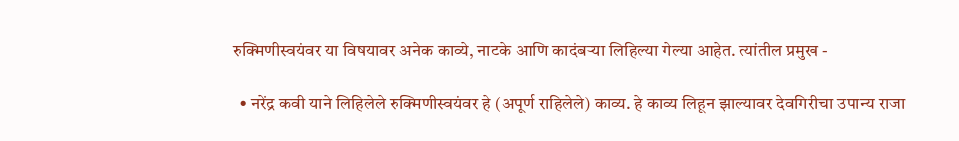रुक्मिणीस्वयंवर या विषयावर अनेक काव्ये, नाटके आणि कादंबऱ्या लिहिल्या गेल्या आहेत. त्यांतील प्रमुख -

  • नरेंद्र कवी याने लिहिलेले रुक्मिणीस्वयंवर हे (अपूर्ण राहिलेले) काव्य. हे काव्य लिहून झाल्यावर देवगिरीचा उपान्य राजा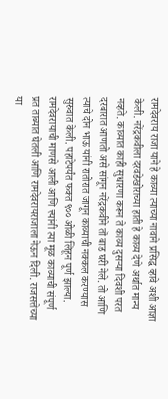रामदेवराय राजा याने हे काव्या त्याच्या नावाने प्रसिद्ध व्हावे अशी आज्ञा केली. नरेंद्रकवीला दरवडेखोराच्या हाती हे काव्य देणे अर्थात मान्य नव्हते. काव्यात काही सुधारणा करून ते काव्य दुसऱ्या दिवशी परत दरबारात आणतो असे सांगून नरेंद्रकवीने ताॆ बाड घरी नेले. तो आणि त्याचे दोन भाऊ यांनी रातोरात जागून काव्याची नक्कल करण्यास सुरुवात केली. पहाटेपर्यंत फक्त ९०० ओळी लिहून पूर्ण झाल्या. रामदेवरायाची माणसे आली आणि त्त्यांनी त्या मूळ काव्याची संपूर्ण प्रत ताब्यात घेतली आणि रामदेवरायराजाला नेऊन दिली. राजसत्तेच्या या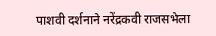पाशवी दर्शनाने नरेंद्रकवी राजसभेला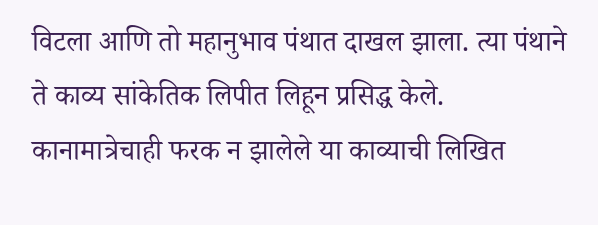विटला आणि तो महानुभाव पंथात दाखल झाला. त्या पंथाने ते काव्य सांकेतिक लिपीत लिहून प्रसिद्ध केले. कानामात्रेचाही फरक न झालेले या काव्याची लिखित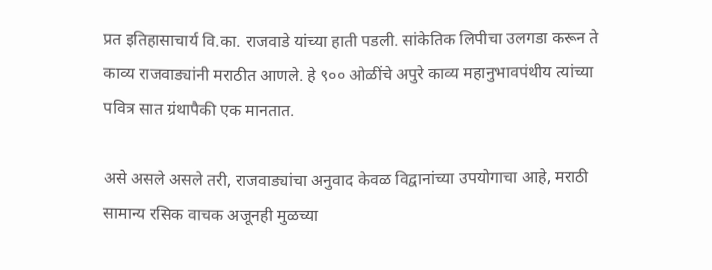प्रत इतिहासाचार्य वि.का. राजवाडे यांच्या हाती पडली. सांकेतिक लिपीचा उलगडा करून ते काव्य राजवाड्यांनी मराठीत आणले. हे ९०० ओळींचे अपुरे काव्य महानुभावपंथीय त्यांच्या पवित्र सात ग्रंथापैकी एक मानतात.

असे असले असले तरी, राजवाड्यांचा अनुवाद केवळ विद्वानांच्या उपयोगाचा आहे, मराठी सामान्य रसिक वाचक अजूनही मुळच्या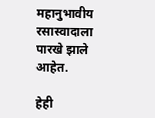महानुभावीय रसास्वादाला पारखे झाले आहेत.

हेही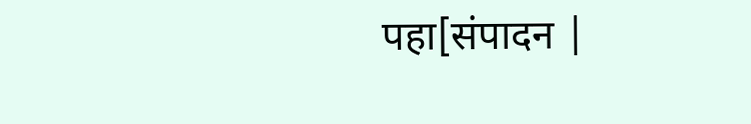पहा[संपादन |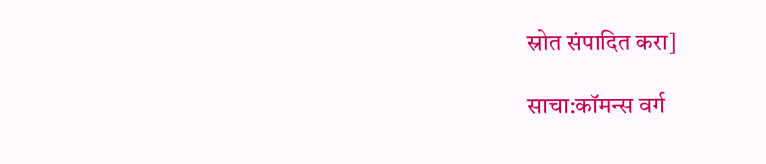स्रोत संपादित करा]

साचा:कॉमन्स वर्ग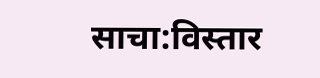साचा:विस्तार